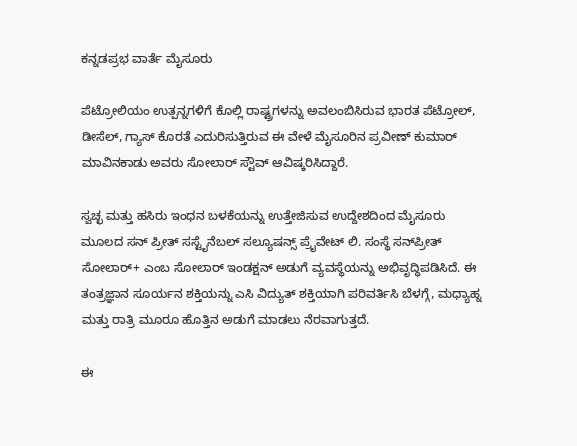ಕನ್ನಡಪ್ರಭ ವಾರ್ತೆ ಮೈಸೂರು

ಪೆಟ್ರೋಲಿಯಂ ಉತ್ಪನ್ನಗಳಿಗೆ ಕೊಲ್ಲಿ ರಾಷ್ಟ್ರಗಳನ್ನು ಅವಲಂಬಿಸಿರುವ ಭಾರತ ಪೆಟ್ರೋಲ್‌, ಡೀಸೆಲ್‌, ಗ್ಯಾಸ್‌ ಕೊರತೆ ಎದುರಿಸುತ್ತಿರುವ ಈ ವೇಳೆ ಮೈಸೂರಿನ ಪ್ರವೀಣ್‌ ಕುಮಾರ್‌ ಮಾವಿನಕಾಡು ಅವರು ಸೋಲಾರ್‌ ಸ್ಟೌವ್ ಆವಿಷ್ಕರಿಸಿದ್ದಾರೆ.

ಸ್ವಚ್ಛ ಮತ್ತು ಹಸಿರು ಇಂಧನ ಬಳಕೆಯನ್ನು ಉತ್ತೇಜಿಸುವ ಉದ್ದೇಶದಿಂದ ಮೈಸೂರು ಮೂಲದ ಸನ್‌ ಪ್ರೀತ್‌ ಸಸ್ಟೈನೆಬಲ್‌ ಸಲ್ಯೂಷನ್ಸ್‌ ಪ್ರೈವೇಟ್‌ ಲಿ. ಸಂಸ್ಥೆ ಸನ್‌ಪ್ರೀತ್‌ ಸೋಲಾರ್‌+ ಎಂಬ ಸೋಲಾರ್ ಇಂಡಕ್ಷನ್ ಅಡುಗೆ ವ್ಯವಸ್ಥೆಯನ್ನು ಅಭಿವೃದ್ಧಿಪಡಿಸಿದೆ. ಈ ತಂತ್ರಜ್ಞಾನ ಸೂರ್ಯನ ಶಕ್ತಿಯನ್ನು ಎಸಿ ವಿದ್ಯುತ್ ಶಕ್ತಿಯಾಗಿ ಪರಿವರ್ತಿಸಿ ಬೆಳಗ್ಗೆ, ಮಧ್ಯಾಹ್ನ ಮತ್ತು ರಾತ್ರಿ ಮೂರೂ ಹೊತ್ತಿನ ಅಡುಗೆ ಮಾಡಲು ನೆರವಾಗುತ್ತದೆ.

ಈ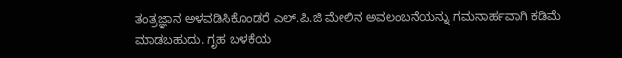ತಂತ್ರಜ್ಞಾನ ಅಳವಡಿಸಿಕೊಂಡರೆ ಎಲ್‌.ಪಿ.ಜಿ ಮೇಲಿನ ಅವಲಂಬನೆಯನ್ನು ಗಮನಾರ್ಹವಾಗಿ ಕಡಿಮೆ ಮಾಡಬಹುದು. ಗೃಹ ಬಳಕೆಯ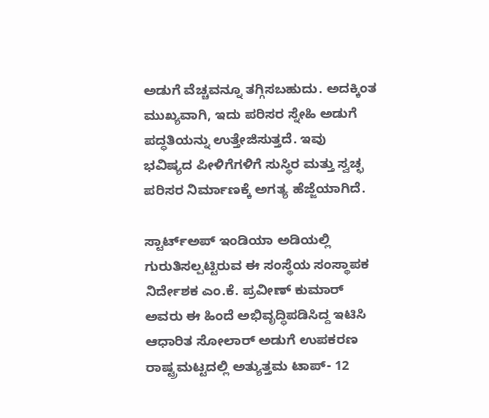ಅಡುಗೆ ವೆಚ್ಚವನ್ನೂ ತಗ್ಗಿಸಬಹುದು. ಅದಕ್ಕಿಂತ ಮುಖ್ಯವಾಗಿ, ಇದು ಪರಿಸರ ಸ್ನೇಹಿ ಅಡುಗೆ ಪದ್ಧತಿಯನ್ನು ಉತ್ತೇಜಿಸುತ್ತದೆ. ಇವು ಭವಿಷ್ಯದ ಪೀಳಿಗೆಗಳಿಗೆ ಸುಸ್ಥಿರ ಮತ್ತು ಸ್ವಚ್ಛ ಪರಿಸರ ನಿರ್ಮಾಣಕ್ಕೆ ಅಗತ್ಯ ಹೆಜ್ಜೆಯಾಗಿದೆ.

ಸ್ಟಾರ್ಟ್‌ಅಪ್ ಇಂಡಿಯಾ ಅಡಿಯಲ್ಲಿ ಗುರುತಿಸಲ್ಪಟ್ಟಿರುವ ಈ ಸಂಸ್ಥೆಯ ಸಂಸ್ಥಾಪಕ ನಿರ್ದೇಶಕ ಎಂ.ಕೆ. ಪ್ರವೀಣ್ ಕುಮಾರ್ ಅವರು ಈ ಹಿಂದೆ ಅಭಿವೃದ್ಧಿಪಡಿಸಿದ್ದ ಇಟಿಸಿ ಆಧಾರಿತ ಸೋಲಾರ್ ಅಡುಗೆ ಉಪಕರಣ ರಾಷ್ಟ್ರಮಟ್ಟದಲ್ಲಿ ಅತ್ಯುತ್ತಮ ಟಾಪ್- 12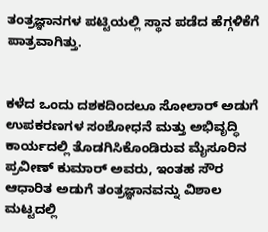ತಂತ್ರಜ್ಞಾನಗಳ ಪಟ್ಟಿಯಲ್ಲಿ ಸ್ಥಾನ ಪಡೆದ ಹೆಗ್ಗಳಿಕೆಗೆ ಪಾತ್ರವಾಗಿತ್ತು.


ಕಳೆದ ಒಂದು ದಶಕದಿಂದಲೂ ಸೋಲಾರ್ ಅಡುಗೆ ಉಪಕರಣಗಳ ಸಂಶೋಧನೆ ಮತ್ತು ಅಭಿವೃದ್ಧಿ ಕಾರ್ಯದಲ್ಲಿ ತೊಡಗಿಸಿಕೊಂಡಿರುವ ಮೈಸೂರಿನ ಪ್ರವೀಣ್ ಕುಮಾರ್ ಅವರು, ಇಂತಹ ಸೌರ ಆಧಾರಿತ ಅಡುಗೆ ತಂತ್ರಜ್ಞಾನವನ್ನು ವಿಶಾಲ ಮಟ್ಟದಲ್ಲಿ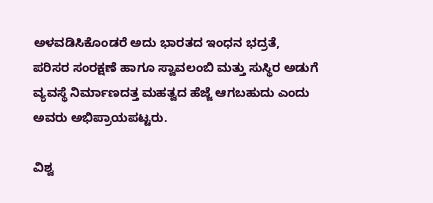ಅಳವಡಿಸಿಕೊಂಡರೆ ಅದು ಭಾರತದ ಇಂಧನ ಭದ್ರತೆ, ಪರಿಸರ ಸಂರಕ್ಷಣೆ ಹಾಗೂ ಸ್ವಾವಲಂಬಿ ಮತ್ತು ಸುಸ್ಥಿರ ಅಡುಗೆ ವ್ಯವಸ್ಥೆ ನಿರ್ಮಾಣದತ್ತ ಮಹತ್ವದ ಹೆಜ್ಜೆ ಆಗಬಹುದು ಎಂದು ಅವರು ಅಭಿಪ್ರಾಯಪಟ್ಟರು.

ವಿಶ್ವ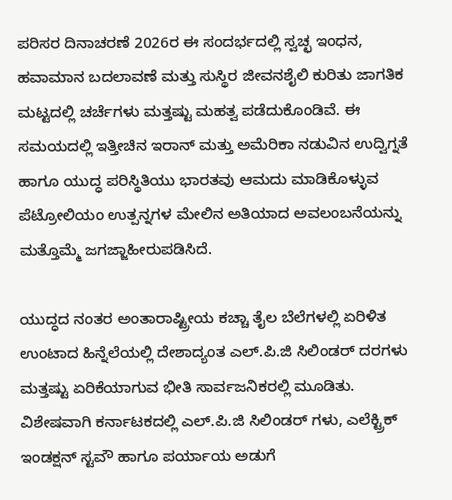ಪರಿಸರ ದಿನಾಚರಣೆ 2026ರ ಈ ಸಂದರ್ಭದಲ್ಲಿ ಸ್ವಚ್ಛ ಇಂಧನ, ಹವಾಮಾನ ಬದಲಾವಣೆ ಮತ್ತು ಸುಸ್ಥಿರ ಜೀವನಶೈಲಿ ಕುರಿತು ಜಾಗತಿಕ ಮಟ್ಟದಲ್ಲಿ ಚರ್ಚೆಗಳು ಮತ್ತಷ್ಟು ಮಹತ್ವ ಪಡೆದುಕೊಂಡಿವೆ. ಈ ಸಮಯದಲ್ಲಿ ಇತ್ತೀಚಿನ ಇರಾನ್ ಮತ್ತು ಅಮೆರಿಕಾ ನಡುವಿನ ಉದ್ವಿಗ್ನತೆ ಹಾಗೂ ಯುದ್ಧ ಪರಿಸ್ಥಿತಿಯು ಭಾರತವು ಆಮದು ಮಾಡಿಕೊಳ್ಳುವ ಪೆಟ್ರೋಲಿಯಂ ಉತ್ಪನ್ನಗಳ ಮೇಲಿನ ಅತಿಯಾದ ಅವಲಂಬನೆಯನ್ನು ಮತ್ತೊಮ್ಮೆ ಜಗಜ್ಜಾಹೀರುಪಡಿಸಿದೆ.

ಯುದ್ಧದ ನಂತರ ಅಂತಾರಾಷ್ಟ್ರೀಯ ಕಚ್ಚಾ ತೈಲ ಬೆಲೆಗಳಲ್ಲಿ ಏರಿಳಿತ ಉಂಟಾದ ಹಿನ್ನೆಲೆಯಲ್ಲಿ ದೇಶಾದ್ಯಂತ ಎಲ್‌.ಪಿ.ಜಿ ಸಿಲಿಂಡರ್ ದರಗಳು ಮತ್ತಷ್ಟು ಏರಿಕೆಯಾಗುವ ಭೀತಿ ಸಾರ್ವಜನಿಕರಲ್ಲಿ ಮೂಡಿತು. ವಿಶೇಷವಾಗಿ ಕರ್ನಾಟಕದಲ್ಲಿ ಎಲ್‌.ಪಿ.ಜಿ ಸಿಲಿಂಡರ್‌ ಗಳು, ಎಲೆಕ್ಟ್ರಿಕ್ ಇಂಡಕ್ಷನ್ ಸ್ಟವೌ ಹಾಗೂ ಪರ್ಯಾಯ ಅಡುಗೆ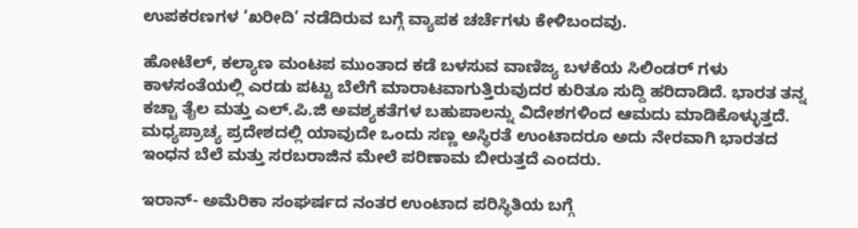ಉಪಕರಣಗಳ ‘ಖರೀದಿ’ ನಡೆದಿರುವ ಬಗ್ಗೆ ವ್ಯಾಪಕ ಚರ್ಚೆಗಳು ಕೇಳಿಬಂದವು.

ಹೋಟೆಲ್, ಕಲ್ಯಾಣ ಮಂಟಪ ಮುಂತಾದ ಕಡೆ ಬಳಸುವ ವಾಣಿಜ್ಯ ಬಳಕೆಯ ಸಿಲಿಂಡರ್‌ ಗಳು ಕಾಳಸಂತೆಯಲ್ಲಿ ಎರಡು ಪಟ್ಟು ಬೆಲೆಗೆ ಮಾರಾಟವಾಗುತ್ತಿರುವುದರ ಕುರಿತೂ ಸುದ್ದಿ ಹರಿದಾಡಿದೆ. ಭಾರತ ತನ್ನ ಕಚ್ಚಾ ತೈಲ ಮತ್ತು ಎಲ್‌.ಪಿ.ಜಿ ಅವಶ್ಯಕತೆಗಳ ಬಹುಪಾಲನ್ನು ವಿದೇಶಗಳಿಂದ ಆಮದು ಮಾಡಿಕೊಳ್ಳುತ್ತದೆ. ಮಧ್ಯಪ್ರಾಚ್ಯ ಪ್ರದೇಶದಲ್ಲಿ ಯಾವುದೇ ಒಂದು ಸಣ್ಣ ಅಸ್ಥಿರತೆ ಉಂಟಾದರೂ ಅದು ನೇರವಾಗಿ ಭಾರತದ ಇಂಧನ ಬೆಲೆ ಮತ್ತು ಸರಬರಾಜಿನ ಮೇಲೆ ಪರಿಣಾಮ ಬೀರುತ್ತದೆ ಎಂದರು.

ಇರಾನ್- ಅಮೆರಿಕಾ ಸಂಘರ್ಷದ ನಂತರ ಉಂಟಾದ ಪರಿಸ್ಥಿತಿಯ ಬಗ್ಗೆ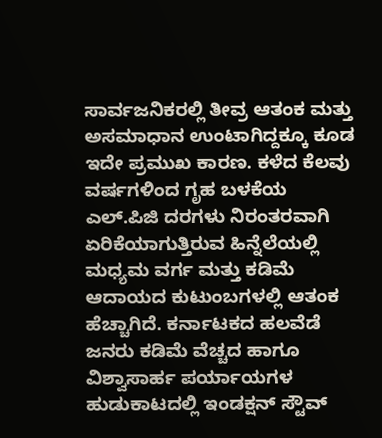ಸಾರ್ವಜನಿಕರಲ್ಲಿ ತೀವ್ರ ಆತಂಕ ಮತ್ತು ಅಸಮಾಧಾನ ಉಂಟಾಗಿದ್ದಕ್ಕೂ ಕೂಡ ಇದೇ ಪ್ರಮುಖ ಕಾರಣ. ಕಳೆದ ಕೆಲವು ವರ್ಷಗಳಿಂದ ಗೃಹ ಬಳಕೆಯ ಎಲ್‌.ಪಿಜಿ ದರಗಳು ನಿರಂತರವಾಗಿ ಏರಿಕೆಯಾಗುತ್ತಿರುವ ಹಿನ್ನೆಲೆಯಲ್ಲಿ ಮಧ್ಯಮ ವರ್ಗ ಮತ್ತು ಕಡಿಮೆ ಆದಾಯದ ಕುಟುಂಬಗಳಲ್ಲಿ ಆತಂಕ ಹೆಚ್ಚಾಗಿದೆ. ಕರ್ನಾಟಕದ ಹಲವೆಡೆ ಜನರು ಕಡಿಮೆ ವೆಚ್ಚದ ಹಾಗೂ ವಿಶ್ವಾಸಾರ್ಹ ಪರ್ಯಾಯಗಳ ಹುಡುಕಾಟದಲ್ಲಿ ಇಂಡಕ್ಷನ್ ಸ್ಟೌವ್‌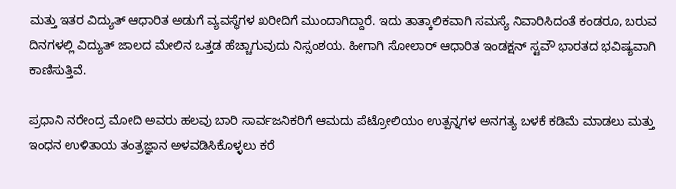ಮತ್ತು ಇತರ ವಿದ್ಯುತ್ ಆಧಾರಿತ ಅಡುಗೆ ವ್ಯವಸ್ಥೆಗಳ ಖರೀದಿಗೆ ಮುಂದಾಗಿದ್ದಾರೆ. ಇದು ತಾತ್ಕಾಲಿಕವಾಗಿ ಸಮಸ್ಯೆ ನಿವಾರಿಸಿದಂತೆ ಕಂಡರೂ, ಬರುವ ದಿನಗಳಲ್ಲಿ ವಿದ್ಯುತ್ ಜಾಲದ ಮೇಲಿನ ಒತ್ತಡ ಹೆಚ್ಚಾಗುವುದು ನಿಸ್ಸಂಶಯ. ಹೀಗಾಗಿ ಸೋಲಾರ್ ಆಧಾರಿತ ಇಂಡಕ್ಷನ್ ಸ್ಟವೌ ಭಾರತದ ಭವಿಷ್ಯವಾಗಿ ಕಾಣಿಸುತ್ತಿವೆ.

ಪ್ರಧಾನಿ ನರೇಂದ್ರ ಮೋದಿ ಅವರು ಹಲವು ಬಾರಿ ಸಾರ್ವಜನಿಕರಿಗೆ ಆಮದು ಪೆಟ್ರೋಲಿಯಂ ಉತ್ಪನ್ನಗಳ ಅನಗತ್ಯ ಬಳಕೆ ಕಡಿಮೆ ಮಾಡಲು ಮತ್ತು ಇಂಧನ ಉಳಿತಾಯ ತಂತ್ರಜ್ಞಾನ ಅಳವಡಿಸಿಕೊಳ್ಳಲು ಕರೆ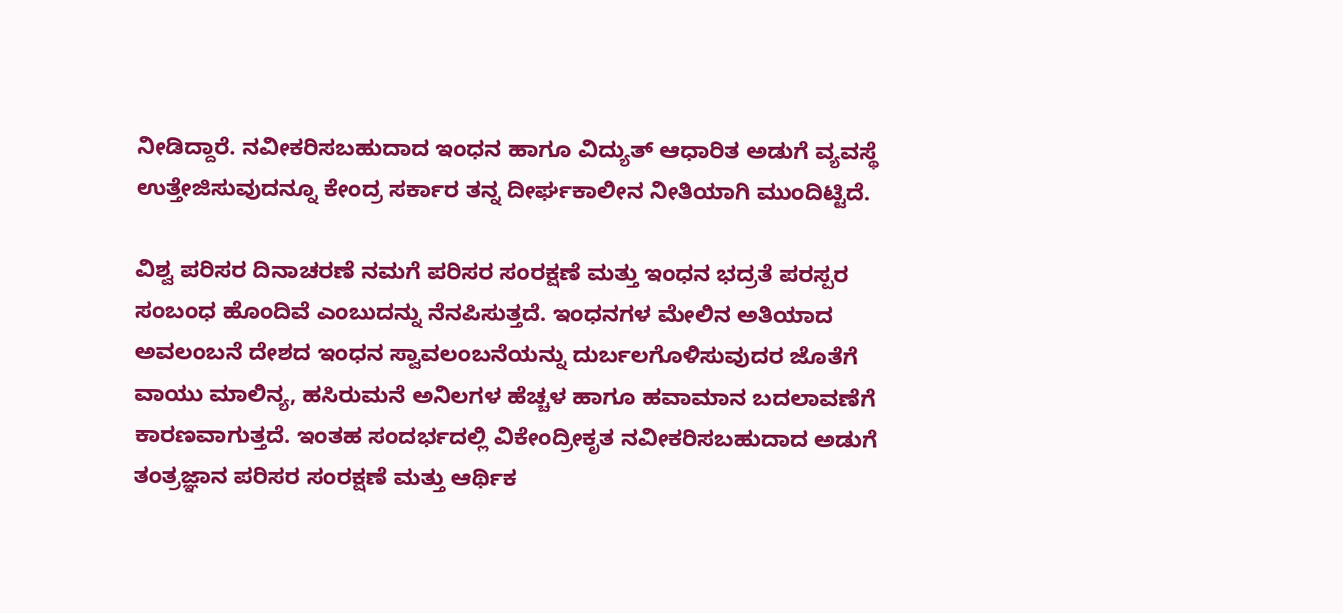ನೀಡಿದ್ದಾರೆ. ನವೀಕರಿಸಬಹುದಾದ ಇಂಧನ ಹಾಗೂ ವಿದ್ಯುತ್ ಆಧಾರಿತ ಅಡುಗೆ ವ್ಯವಸ್ಥೆ ಉತ್ತೇಜಿಸುವುದನ್ನೂ ಕೇಂದ್ರ ಸರ್ಕಾರ ತನ್ನ ದೀರ್ಘಕಾಲೀನ ನೀತಿಯಾಗಿ ಮುಂದಿಟ್ಟಿದೆ.

ವಿಶ್ವ ಪರಿಸರ ದಿನಾಚರಣೆ ನಮಗೆ ಪರಿಸರ ಸಂರಕ್ಷಣೆ ಮತ್ತು ಇಂಧನ ಭದ್ರತೆ ಪರಸ್ಪರ ಸಂಬಂಧ ಹೊಂದಿವೆ ಎಂಬುದನ್ನು ನೆನಪಿಸುತ್ತದೆ. ಇಂಧನಗಳ ಮೇಲಿನ ಅತಿಯಾದ ಅವಲಂಬನೆ ದೇಶದ ಇಂಧನ ಸ್ವಾವಲಂಬನೆಯನ್ನು ದುರ್ಬಲಗೊಳಿಸುವುದರ ಜೊತೆಗೆ ವಾಯು ಮಾಲಿನ್ಯ, ಹಸಿರುಮನೆ ಅನಿಲಗಳ ಹೆಚ್ಚಳ ಹಾಗೂ ಹವಾಮಾನ ಬದಲಾವಣೆಗೆ ಕಾರಣವಾಗುತ್ತದೆ. ಇಂತಹ ಸಂದರ್ಭದಲ್ಲಿ ವಿಕೇಂದ್ರೀಕೃತ ನವೀಕರಿಸಬಹುದಾದ ಅಡುಗೆ ತಂತ್ರಜ್ಞಾನ ಪರಿಸರ ಸಂರಕ್ಷಣೆ ಮತ್ತು ಆರ್ಥಿಕ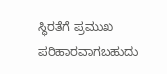ಸ್ಥಿರತೆಗೆ ಪ್ರಮುಖ ಪರಿಹಾರವಾಗಬಹುದು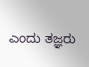ಎಂದು ತಜ್ಞರು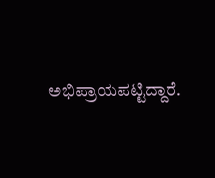ಅಭಿಪ್ರಾಯಪಟ್ಟಿದ್ದಾರೆ.